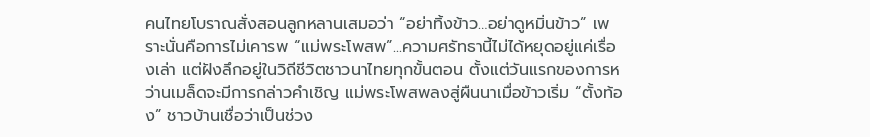คนไทยโบราณสั่งสอนลูกหลานเสมอว่า “อย่าทิ้งข้าว…อย่าดูหมิ่นข้าว” เพราะนั่นคือการไม่เคารพ “แม่พระโพสพ”...ความศรัทธานี้ไม่ได้หยุดอยู่แค่เรื่องเล่า แต่ฝังลึกอยู่ในวิถีชีวิตชาวนาไทยทุกขั้นตอน ตั้งแต่วันแรกของการหว่านเมล็ดจะมีการกล่าวคำเชิญ แม่พระโพสพลงสู่ผืนนาเมื่อข้าวเริ่ม “ตั้งท้อง” ชาวบ้านเชื่อว่าเป็นช่วง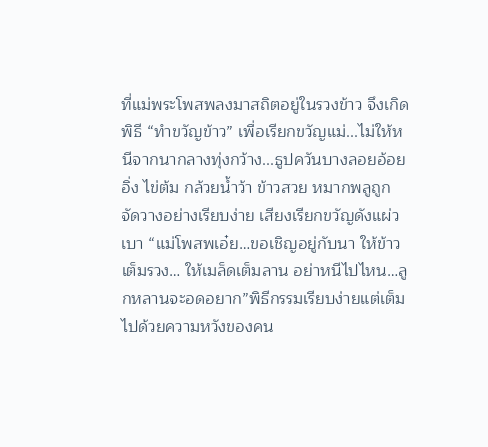ที่แม่พระโพสพลงมาสถิตอยู่ในรวงข้าว จึงเกิดพิธี “ทำขวัญข้าว” เพื่อเรียกขวัญแม่...ไม่ให้หนีจากนากลางทุ่งกว้าง...ธูปควันบางลอยอ้อยอิ่ง ไข่ต้ม กล้วยน้ำว้า ข้าวสวย หมากพลูถูกจัดวางอย่างเรียบง่าย เสียงเรียกขวัญดังแผ่วเบา “แม่โพสพเอ๋ย…ขอเชิญอยู่กับนา ให้ข้าวเต็มรวง… ให้เมล็ดเต็มลาน อย่าหนีไปไหน…ลูกหลานจะอดอยาก”พิธีกรรมเรียบง่ายแต่เต็มไปด้วยความหวังของคน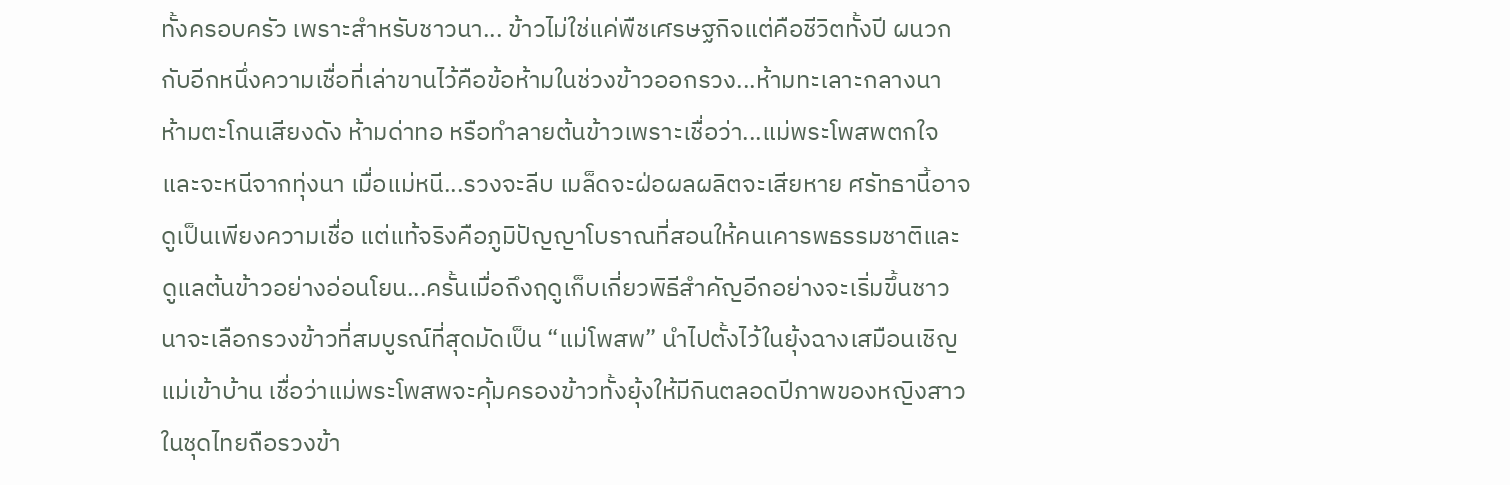ทั้งครอบครัว เพราะสำหรับชาวนา... ข้าวไม่ใช่แค่พืชเศรษฐกิจแต่คือชีวิตทั้งปี ผนวกกับอีกหนึ่งความเชื่อที่เล่าขานไว้คือข้อห้ามในช่วงข้าวออกรวง...ห้ามทะเลาะกลางนา ห้ามตะโกนเสียงดัง ห้ามด่าทอ หรือทำลายต้นข้าวเพราะเชื่อว่า...แม่พระโพสพตกใจและจะหนีจากทุ่งนา เมื่อแม่หนี...รวงจะลีบ เมล็ดจะฝ่อผลผลิตจะเสียหาย ศรัทธานี้อาจดูเป็นเพียงความเชื่อ แต่แท้จริงคือภูมิปัญญาโบราณที่สอนให้คนเคารพธรรมชาติและดูแลต้นข้าวอย่างอ่อนโยน...ครั้นเมื่อถึงฤดูเก็บเกี่ยวพิธีสำคัญอีกอย่างจะเริ่มขึ้นชาวนาจะเลือกรวงข้าวที่สมบูรณ์ที่สุดมัดเป็น “แม่โพสพ” นำไปตั้งไว้ในยุ้งฉางเสมือนเชิญแม่เข้าบ้าน เชื่อว่าแม่พระโพสพจะคุ้มครองข้าวทั้งยุ้งให้มีกินตลอดปีภาพของหญิงสาวในชุดไทยถือรวงข้า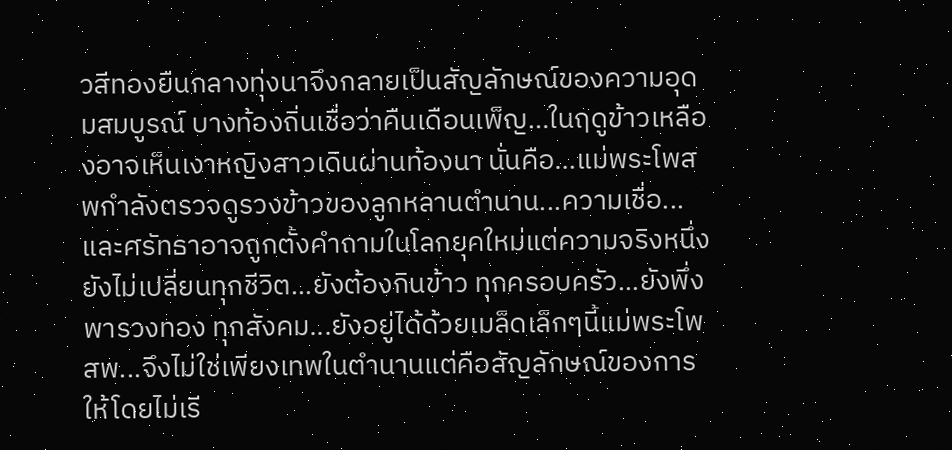วสีทองยืนกลางทุ่งนาจึงกลายเป็นสัญลักษณ์ของความอุดมสมบูรณ์ บางท้องถิ่นเชื่อว่าคืนเดือนเพ็ญ…ในฤดูข้าวเหลืองอาจเห็นเงาหญิงสาวเดินผ่านท้องนา นั่นคือ…แม่พระโพสพกำลังตรวจดูรวงข้าวของลูกหลานตำนาน...ความเชื่อ...และศรัทธาอาจถูกตั้งคำถามในโลกยุคใหม่แต่ความจริงหนึ่งยังไม่เปลี่ยนทุกชีวิต...ยังต้องกินข้าว ทุกครอบครัว...ยังพึ่งพารวงทอง ทุกสังคม...ยังอยู่ได้ด้วยเมล็ดเล็กๆนี้แม่พระโพสพ...จึงไม่ใช่เพียงเทพในตำนานแต่คือสัญลักษณ์ของการให้โดยไม่เรี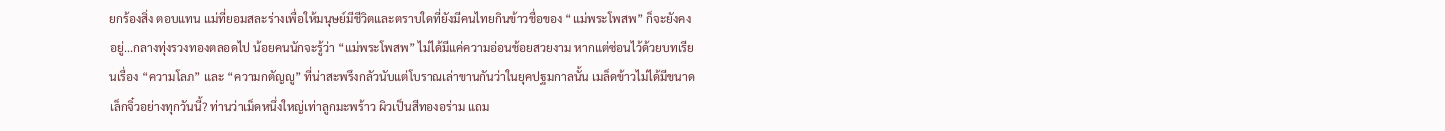ยกร้องสิ่ง ตอบแทน แม่ที่ยอมสละร่างเพื่อให้มนุษย์มีชีวิตและตราบใดที่ยังมีคนไทยกินข้าวชื่อของ “แม่พระโพสพ” ก็จะยังคงอยู่...กลางทุ่งรวงทองตลอดไป น้อยคนนักจะรู้ว่า “แม่พระโพสพ” ไม่ได้มีแค่ความอ่อนช้อยสวยงาม หากแต่ซ่อนไว้ด้วยบทเรียนเรื่อง “ความโลภ” และ “ความกตัญญู” ที่น่าสะพรึงกลัวนับแต่โบราณเล่าขานกันว่าในยุคปฐมกาลนั้น เมล็ดข้าวไม่ได้มีขนาดเล็กจิ๋วอย่างทุกวันนี้? ท่านว่าเม็ดหนึ่งใหญ่เท่าลูกมะพร้าว ผิวเป็นสีทองอร่าม แถม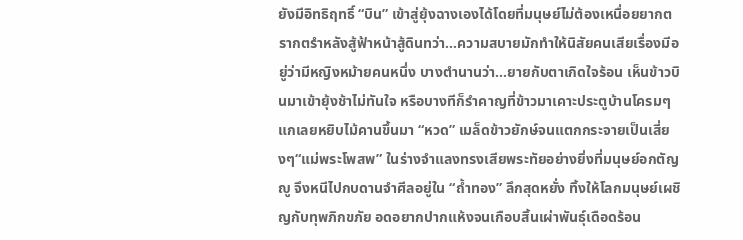ยังมีอิทธิฤทธิ์ “บิน” เข้าสู่ยุ้งฉางเองได้โดยที่มนุษย์ไม่ต้องเหนื่อยยากตรากตรำหลังสู้ฟ้าหน้าสู้ดินทว่า...ความสบายมักทำให้นิสัยคนเสียเรื่องมีอยู่ว่ามีหญิงหม้ายคนหนึ่ง บางตำนานว่า...ยายกับตาเกิดใจร้อน เห็นข้าวบินมาเข้ายุ้งช้าไม่ทันใจ หรือบางทีก็รำคาญที่ข้าวมาเคาะประตูบ้านโครมๆ แกเลยหยิบไม้คานขึ้นมา “หวด” เมล็ดข้าวยักษ์จนแตกกระจายเป็นเสี่ยงๆ“แม่พระโพสพ” ในร่างจำแลงทรงเสียพระทัยอย่างยิ่งที่มนุษย์อกตัญญู จึงหนีไปกบดานจำศีลอยู่ใน “ถ้ำทอง” ลึกสุดหยั่ง ทิ้งให้โลกมนุษย์เผชิญกับทุพภิกขภัย อดอยากปากแห้งจนเกือบสิ้นเผ่าพันธุ์เดือดร้อน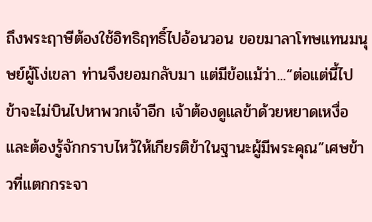ถึงพระฤาษีต้องใช้อิทธิฤทธิ์ไปอ้อนวอน ขอขมาลาโทษแทนมนุษย์ผู้โง่เขลา ท่านจึงยอมกลับมา แต่มีข้อแม้ว่า...“ต่อแต่นี้ไป ข้าจะไม่บินไปหาพวกเจ้าอีก เจ้าต้องดูแลข้าด้วยหยาดเหงื่อ และต้องรู้จักกราบไหว้ให้เกียรติข้าในฐานะผู้มีพระคุณ”เศษข้าวที่แตกกระจา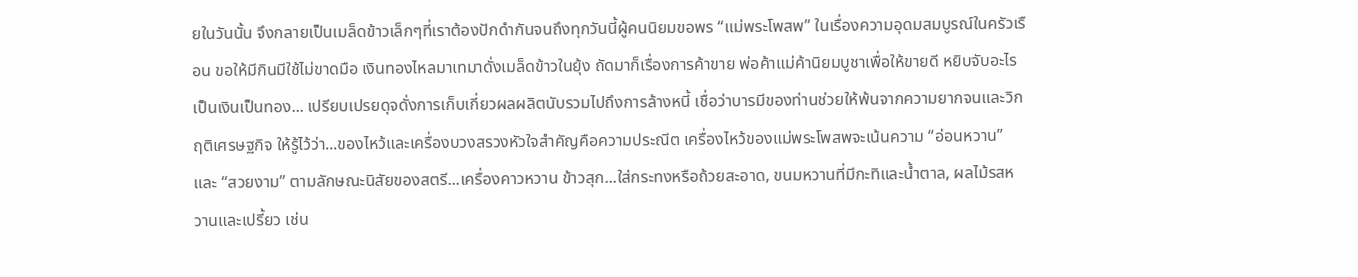ยในวันนั้น จึงกลายเป็นเมล็ดข้าวเล็กๆที่เราต้องปักดำกันจนถึงทุกวันนี้ผู้คนนิยมขอพร “แม่พระโพสพ” ในเรื่องความอุดมสมบูรณ์ในครัวเรือน ขอให้มีกินมีใช้ไม่ขาดมือ เงินทองไหลมาเทมาดั่งเมล็ดข้าวในยุ้ง ถัดมาก็เรื่องการค้าขาย พ่อค้าแม่ค้านิยมบูชาเพื่อให้ขายดี หยิบจับอะไรเป็นเงินเป็นทอง... เปรียบเปรยดุจดั่งการเก็บเกี่ยวผลผลิตนับรวมไปถึงการล้างหนี้ เชื่อว่าบารมีของท่านช่วยให้พ้นจากความยากจนและวิกฤติเศรษฐกิจ ให้รู้ไว้ว่า...ของไหว้และเครื่องบวงสรวงหัวใจสำคัญคือความประณีต เครื่องไหว้ของแม่พระโพสพจะเน้นความ “อ่อนหวาน” และ “สวยงาม” ตามลักษณะนิสัยของสตรี...เครื่องคาวหวาน ข้าวสุก...ใส่กระทงหรือถ้วยสะอาด, ขนมหวานที่มีกะทิและน้ำตาล, ผลไม้รสหวานและเปรี้ยว เช่น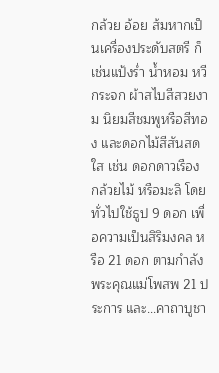กล้วย อ้อย ส้มหากเป็นเครื่องประดับสตรี ก็เช่นแป้งร่ำ น้ำหอม หวี กระจก ผ้าสไบสีสวยงาม นิยมสีชมพูหรือสีทอง และดอกไม้สีสันสดใส เช่น ดอกดาวเรือง กล้วยไม้ หรือมะลิ โดยทั่วไปใช้ธูป 9 ดอก เพื่อความเป็นสิริมงคล หรือ 21 ดอก ตามกำลังพระคุณแม่โพสพ 21 ประการ และ...คาถาบูชา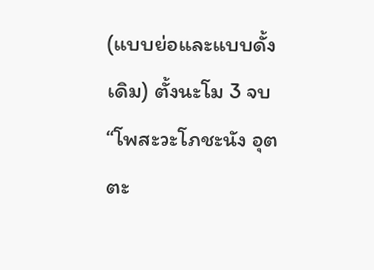(แบบย่อและแบบดั้งเดิม) ตั้งนะโม 3 จบ “โพสะวะโภชะนัง อุตตะ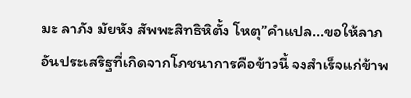มะ ลาภัง มัยหัง สัพพะสิทธิหิตั้ง โหตุ”คำแปล...ขอให้ลาภอันประเสริฐที่เกิดจากโภชนาการคือข้าวนี้ จงสำเร็จแก่ข้าพ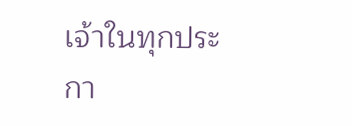เจ้าในทุกประกา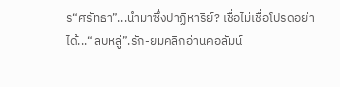ร“ศรัทธา”...นำมาซึ่งปาฏิหาริย์? เชื่อไม่เชื่อโปรดอย่าได้...“ลบหลู่”.รัก-ยมคลิกอ่านคอลัมน์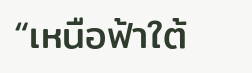“เหนือฟ้าใต้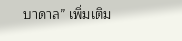บาดาล” เพิ่มเติม